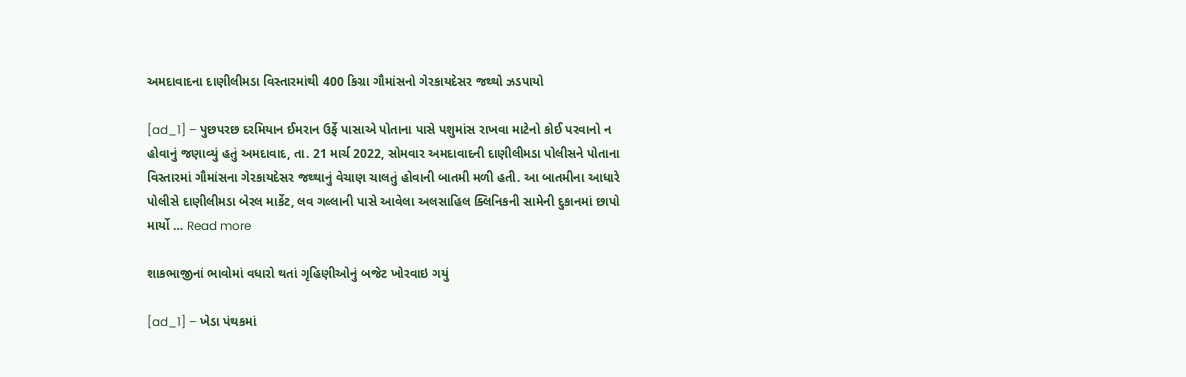અમદાવાદના દાણીલીમડા વિસ્તારમાંથી 400 કિગ્રા ગૌમાંસનો ગેરકાયદેસર જથ્થો ઝડપાયો

[ad_1] – પુછપરછ દરમિયાન ઈમરાન ઉર્ફે પાસાએ પોતાના પાસે પશુમાંસ રાખવા માટેનો કોઈ પરવાનો ન હોવાનું જણાવ્યું હતું અમદાવાદ, તા. 21 માર્ચ 2022, સોમવાર અમદાવાદની દાણીલીમડા પોલીસને પોતાના વિસ્તારમાં ગૌમાંસના ગેરકાયદેસર જથ્થાનું વેચાણ ચાલતું હોવાની બાતમી મળી હતી. આ બાતમીના આધારે પોલીસે દાણીલીમડા બેરલ માર્કેટ, લવ ગલ્લાની પાસે આવેલા અલસાહિલ ક્લિનિકની સામેની દુકાનમાં છાપો માર્યો … Read more

શાકભાજીનાં ભાવોમાં વધારો થતાં ગૃહિણીઓનું બજેટ ખોરવાઇ ગયું

[ad_1] – ખેડા પંથકમાં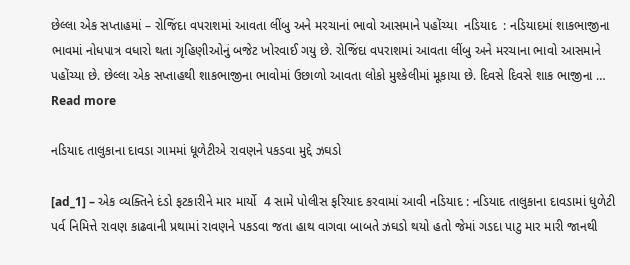છેલ્લા એક સપ્તાહમાં – રોજિંદા વપરાશમાં આવતા લીંબુ અને મરચાનાં ભાવો આસમાને પહોંચ્યા  નડિયાદ  : નડિયાદમાં શાકભાજીના ભાવમાં નોધપાત્ર વધારો થતા ગૃહિણીઓનું બજેટ ખોરવાઈ ગયુ છે. રોજિંદા વપરાશમાં આવતા લીંબુ અને મરચાના ભાવો આસમાને પહોંચ્યા છે. છેલ્લા એક સપ્તાહથી શાકભાજીના ભાવોમાં ઉછાળો આવતા લોકો મુશ્કેલીમાં મૂકાયા છે. દિવસે દિવસે શાક ભાજીના … Read more

નડિયાદ તાલુકાના દાવડા ગામમાં ધૂળેટીએ રાવણને પકડવા મુદ્દે ઝઘડો

[ad_1] – એક વ્યક્તિને દંડો ફટકારીને માર માર્યો  4 સામે પોલીસ ફરિયાદ કરવામાં આવી નડિયાદ : નડિયાદ તાલુકાના દાવડામાં ધુળેટી પર્વ નિમિત્તે રાવણ કાઢવાની પ્રથામાં રાવણને પકડવા જતા હાથ વાગવા બાબતે ઝઘડો થયો હતો જેમાં ગડદા પાટુ માર મારી જાનથી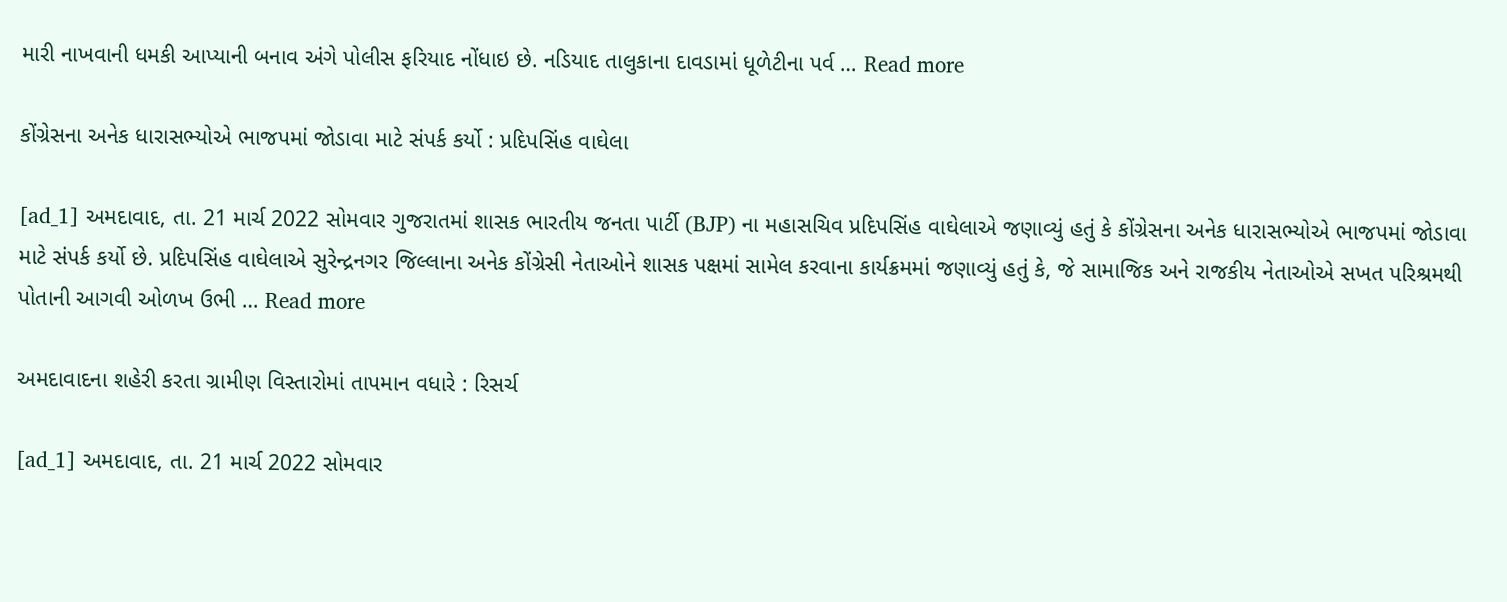મારી નાખવાની ધમકી આપ્યાની બનાવ અંગે પોલીસ ફરિયાદ નોંધાઇ છે. નડિયાદ તાલુકાના દાવડામાં ધૂળેટીના પર્વ … Read more

કોંગ્રેસના અનેક ધારાસભ્યોએ ભાજપમાં જોડાવા માટે સંપર્ક કર્યો : પ્રદિપસિંહ વાઘેલા

[ad_1] અમદાવાદ, તા. 21 માર્ચ 2022 સોમવાર ગુજરાતમાં શાસક ભારતીય જનતા પાર્ટી (BJP) ના મહાસચિવ પ્રદિપસિંહ વાઘેલાએ જણાવ્યું હતું કે કોંગ્રેસના અનેક ધારાસભ્યોએ ભાજપમાં જોડાવા માટે સંપર્ક કર્યો છે. પ્રદિપસિંહ વાઘેલાએ સુરેન્દ્રનગર જિલ્લાના અનેક કોંગ્રેસી નેતાઓને શાસક પક્ષમાં સામેલ કરવાના કાર્યક્રમમાં જણાવ્યું હતું કે, જે સામાજિક અને રાજકીય નેતાઓએ સખત પરિશ્રમથી પોતાની આગવી ઓળખ ઉભી … Read more

અમદાવાદના શહેરી કરતા ગ્રામીણ વિસ્તારોમાં તાપમાન વધારે : રિસર્ચ

[ad_1] અમદાવાદ, તા. 21 માર્ચ 2022 સોમવાર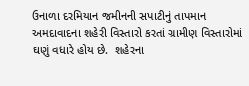ઉનાળા દરમિયાન જમીનની સપાટીનું તાપમાન અમદાવાદના શહેરી વિસ્તારો કરતાં ગ્રામીણ વિસ્તારોમાં ઘણું વધારે હોય છે.  શહેરના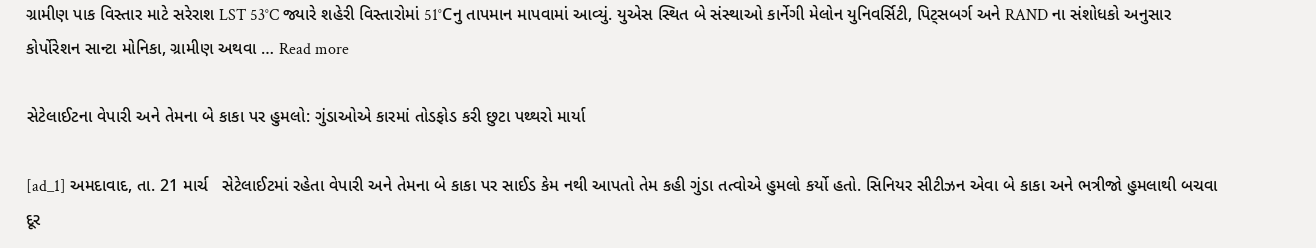ગ્રામીણ પાક વિસ્તાર માટે સરેરાશ LST 53°C જ્યારે શહેરી વિસ્તારોમાં 51°Cનુ તાપમાન માપવામાં આવ્યું. યુએસ સ્થિત બે સંસ્થાઓ કાર્નેગી મેલોન યુનિવર્સિટી, પિટ્સબર્ગ અને RAND ના સંશોધકો અનુસાર કોર્પોરેશન સાન્ટા મોનિકા, ગ્રામીણ અથવા … Read more

સેટેલાઈટના વેપારી અને તેમના બે કાકા પર હુમલો: ગુંડાઓએ કારમાં તોડફોડ કરી છુટા પથ્થરો માર્યા

[ad_1] અમદાવાદ, તા. 21 માર્ચ   સેટેલાઈટમાં રહેતા વેપારી અને તેમના બે કાકા પર સાઈડ કેમ નથી આપતો તેમ કહી ગુંડા તત્વોએ હુમલો કર્યો હતો. સિનિયર સીટીઝન એવા બે કાકા અને ભત્રીજો હુમલાથી બચવા દૂર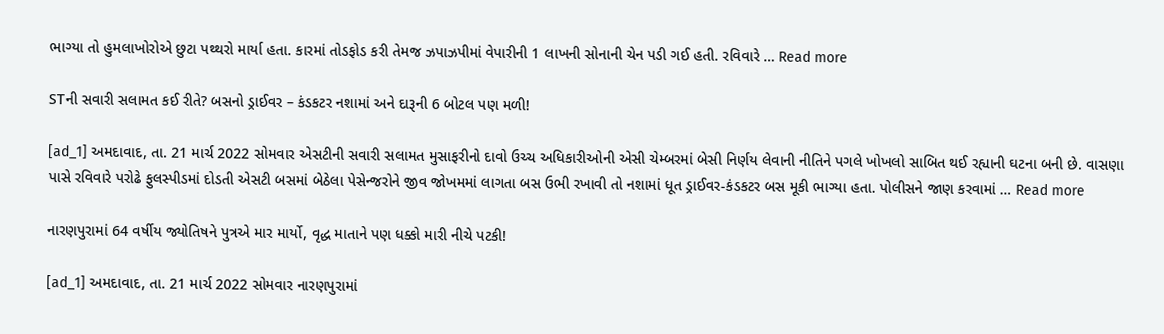ભાગ્યા તો હુમલાખોરોએ છુટા પથ્થરો માર્યા હતા. કારમાં તોડફોડ કરી તેમજ ઝપાઝપીમાં વેપારીની 1 લાખની સોનાની ચેન પડી ગઈ હતી. રવિવારે … Read more

STની સવારી સલામત કઈ રીતે? બસનો ડ્રાઈવર – કંડકટર નશામાં અને દારૂની 6 બોટલ પણ મળી!

[ad_1] અમદાવાદ, તા. 21 માર્ચ 2022 સોમવાર એસટીની સવારી સલામત મુસાફરીનો દાવો ઉચ્ચ અધિકારીઓની એસી ચેમ્બરમાં બેસી નિર્ણય લેવાની નીતિને પગલે ખોખલો સાબિત થઈ રહ્યાની ઘટના બની છે. વાસણા પાસે રવિવારે પરોઢે ફુલસ્પીડમાં દોડતી એસટી બસમાં બેઠેલા પેસેન્જરોને જીવ જોખમમાં લાગતા બસ ઉભી રખાવી તો નશામાં ધૂત ડ્રાઈવર-કંડકટર બસ મૂકી ભાગ્યા હતા. પોલીસને જાણ કરવામાં … Read more

નારણપુરામાં 64 વર્ષીય જ્યોતિષને પુત્રએ માર માર્યો, વૃદ્ધ માતાને પણ ધક્કો મારી નીચે પટકી!

[ad_1] અમદાવાદ, તા. 21 માર્ચ 2022 સોમવાર નારણપુરામાં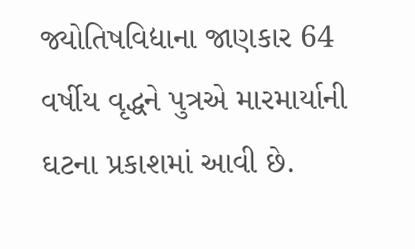જ્યોતિષવિદ્યાના જાણકાર 64 વર્ષીય વૃદ્ધને પુત્રએ મારમાર્યાની ઘટના પ્રકાશમાં આવી છે.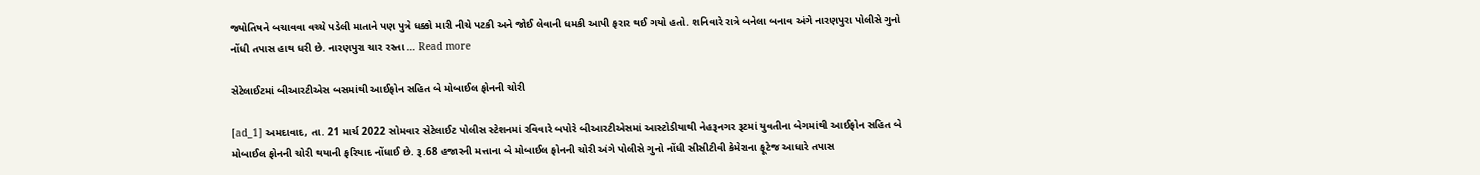જ્યોતિષને બચાવવા વચ્ચે પડેલી માતાને પણ પુત્રે ધક્કો મારી નીચે પટકી અને જોઈ લેવાની ધમકી આપી ફરાર થઈ ગયો હતો. શનિવારે રાત્રે બનેલા બનાવ અંગે નારણપુરા પોલીસે ગુનો નોંધી તપાસ હાથ ધરી છે. નારણપુરા ચાર રસ્તા … Read more

સેટેલાઈટમાં બીઆરટીએસ બસમાંથી આઈફોન સહિત બે મોબાઈલ ફોનની ચોરી

[ad_1] અમદાવાદ, તા. 21 માર્ચ 2022 સોમવાર સેટેલાઈટ પોલીસ સ્ટેશનમાં રવિવારે બપોરે બીઆરટીએસમાં આસ્ટોડીયાથી નેહરૂનગર રૂટમાં યુવતીના બેગમાંથી આઈફોન સહિત બે મોબાઈલ ફોનની ચોરી થયાની ફરિયાદ નોંધાઈ છે. રૂ.68 હજારની મત્તાના બે મોબાઈલ ફોનની ચોરી અંગે પોલીસે ગુનો નોંધી સીસીટીવી કેમેરાના ફૂટેજ આધારે તપાસ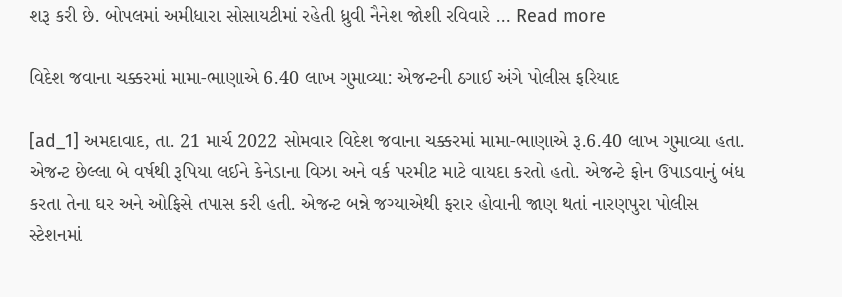શરૂ કરી છે. બોપલમાં અમીધારા સોસાયટીમાં રહેતી ધ્રુવી નૈનેશ જોશી રવિવારે … Read more

વિદેશ જવાના ચક્કરમાં મામા-ભાણાએ 6.40 લાખ ગુમાવ્યા: એજન્ટની ઠગાઈ અંગે પોલીસ ફરિયાદ

[ad_1] અમદાવાદ, તા. 21 માર્ચ 2022 સોમવાર વિદેશ જવાના ચક્કરમાં મામા-ભાણાએ રૂ.6.40 લાખ ગુમાવ્યા હતા. એજન્ટ છેલ્લા બે વર્ષથી રૂપિયા લઈને કેનેડાના વિઝા અને વર્ક પરમીટ માટે વાયદા કરતો હતો. એજન્ટે ફોન ઉપાડવાનું બંધ કરતા તેના ઘર અને ઓફિસે તપાસ કરી હતી. એજન્ટ બન્ને જગ્યાએથી ફરાર હોવાની જાણ થતાં નારણપુરા પોલીસ સ્ટેશનમાં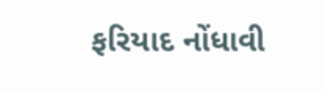ફરિયાદ નોંધાવી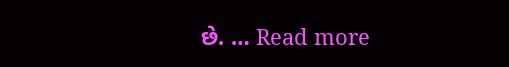છે. … Read more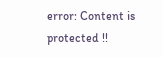error: Content is protected !!